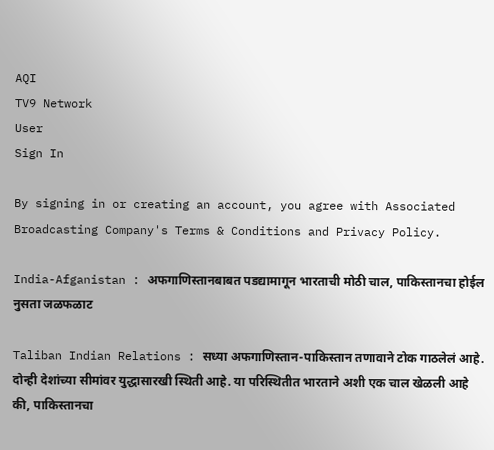AQI
TV9 Network
User
Sign In

By signing in or creating an account, you agree with Associated Broadcasting Company's Terms & Conditions and Privacy Policy.

India-Afganistan : अफगाणिस्तानबाबत पडद्यामागून भारताची मोठी चाल, पाकिस्तानचा होईल नुसता जळफळाट

Taliban Indian Relations : सध्या अफगाणिस्तान-पाकिस्तान तणावाने टोक गाठलेलं आहे. दोन्ही देशांच्या सीमांवर युद्धासारखी स्थिती आहे. या परिस्थितीत भारताने अशी एक चाल खेळली आहे की, पाकिस्तानचा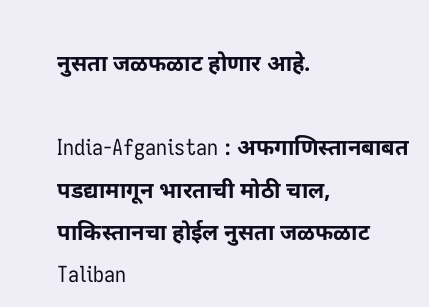नुसता जळफळाट होणार आहे.

India-Afganistan : अफगाणिस्तानबाबत पडद्यामागून भारताची मोठी चाल, पाकिस्तानचा होईल नुसता जळफळाट
Taliban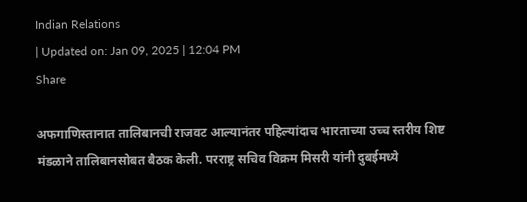Indian Relations
| Updated on: Jan 09, 2025 | 12:04 PM
Share

अफगाणिस्तानात तालिबानची राजवट आल्यानंतर पहिल्यांदाच भारताच्या उच्च स्तरीय शिष्ट मंडळाने तालिबानसोबत बैठक केली. परराष्ट्र सचिव विक्रम मिसरी यांनी दुबईमध्ये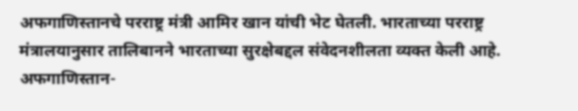अफगाणिस्तानचे परराष्ट्र मंत्री आमिर खान यांची भेट घेतली. भारताच्या परराष्ट्र मंत्रालयानुसार तालिबानने भारताच्या सुरक्षेबद्दल संवेदनशीलता व्यक्त केली आहे. अफगाणिस्तान-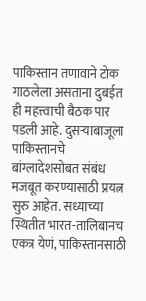पाकिस्तान तणावाने टोक गाठलेला असताना दुबईत ही महत्त्वाची बैठक पार पडली आहे. दुसऱ्याबाजूला पाकिस्तानचे बांग्लादेशसोबत संबंध मजबूत करण्यासाठी प्रयत्न सुरु आहेत. सध्याच्या स्थितीत भारत-तालिबानच एकत्र येणं, पाकिस्तानसाठी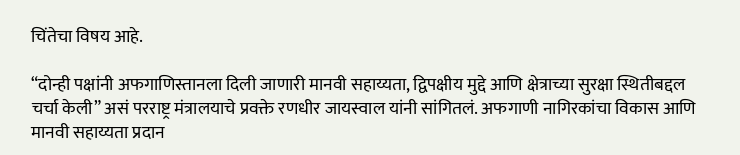चिंतेचा विषय आहे.

“दोन्ही पक्षांनी अफगाणिस्तानला दिली जाणारी मानवी सहाय्यता, द्विपक्षीय मुद्दे आणि क्षेत्राच्या सुरक्षा स्थितीबद्दल चर्चा केली” असं परराष्ट्र मंत्रालयाचे प्रवक्ते रणधीर जायस्वाल यांनी सांगितलं. अफगाणी नागिरकांचा विकास आणि मानवी सहाय्यता प्रदान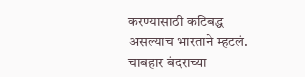करण्यासाठी कटिबद्ध असल्याच भारताने म्हटलं. चाबहार बंदराच्या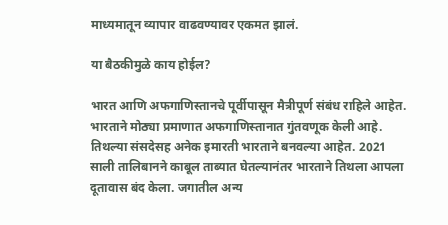माध्यमातून व्यापार वाढवण्यावर एकमत झालं.

या बैठकीमुळे काय होईल?

भारत आणि अफगाणिस्तानचे पूर्वीपासून मैत्रीपूर्ण संबंध राहिले आहेत. भारताने मोठ्या प्रमाणात अफगाणिस्तानात गुंतवणूक केली आहे. तिथल्या संसदेसह अनेक इमारती भारताने बनवल्या आहेत. 2021 साली तालिबानने काबूल ताब्यात घेतल्यानंतर भारताने तिथला आपला दूतावास बंद केला. जगातील अन्य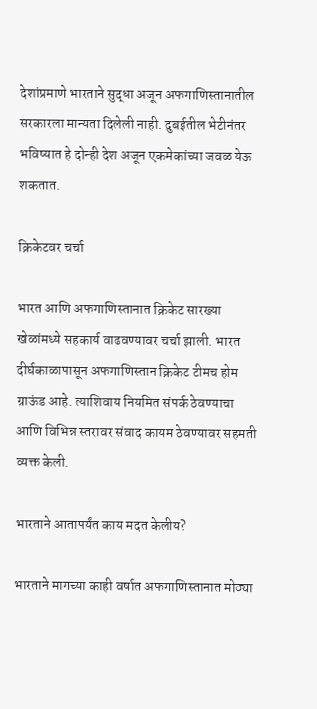देशांप्रमाणे भारताने सुद्धा अजून अफगाणिस्तानातील सरकारला मान्यता दिलेली नाही. दुबईतील भेटीनंतर भविष्यात हे दोन्ही देश अजून एकमेकांच्या जवळ येऊ शकतात.

क्रिकेटवर चर्चा

भारत आणि अफगाणिस्तानात क्रिकेट सारख्या खेळांमध्ये सहकार्य वाढवण्यावर चर्चा झाली. भारत दीर्घकाळापासून अफगाणिस्तान क्रिकेट टीमच होम ग्राऊंड आहे. त्याशिवाय नियमित संपर्क ठेवण्याचा आणि विभिन्न स्तरावर संवाद कायम ठेवण्यावर सहमती व्यक्त केली.

भारताने आतापर्यंत काय मदत केलीय?

भारताने मागच्या काही वर्षात अफगाणिस्तानात मोठ्या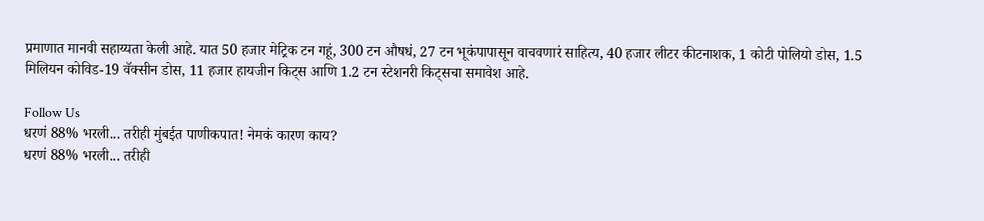प्रमाणात मानवी सहाय्यता केली आहे. यात 50 हजार मेट्रिक टन गहूं, 300 टन औषधं, 27 टन भूकंपापासून वाचवणारं साहित्य, 40 हजार लीटर कीटनाशक, 1 कोटी पोलियो डोस, 1.5 मिलियन कोविड-19 वॅक्सीन डोस, 11 हजार हायजीन किट्स आणि 1.2 टन स्टेशनरी किट्सचा समावेश आहे.

Follow Us
धरणं 88% भरली... तरीही मुंबईत पाणीकपात! नेमकं कारण काय?
धरणं 88% भरली... तरीही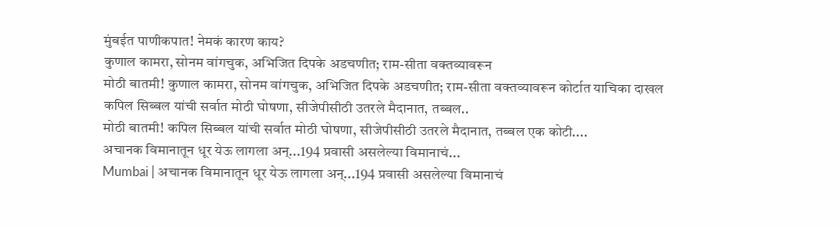मुंबईत पाणीकपात! नेमकं कारण काय?
कुणाल कामरा, सोनम वांगचुक, अभिजित दिपके अडचणीत; राम-सीता वक्तव्यावरून
मोठी बातमी! कुणाल कामरा, सोनम वांगचुक, अभिजित दिपके अडचणीत; राम-सीता वक्तव्यावरून कोर्टात याचिका दाखल
कपिल सिब्बल यांची सर्वात मोठी घोषणा, सीजेपीसीठी उतरले मैदानात, तब्बल..
मोठी बातमी! कपिल सिब्बल यांची सर्वात मोठी घोषणा, सीजेपीसीठी उतरले मैदानात, तब्बल एक कोटी....
अचानक विमानातून धूर येऊ लागला अन्...194 प्रवासी असलेल्या विमानाचं...
Mumbai | अचानक विमानातून धूर येऊ लागला अन्...194 प्रवासी असलेल्या विमानाचं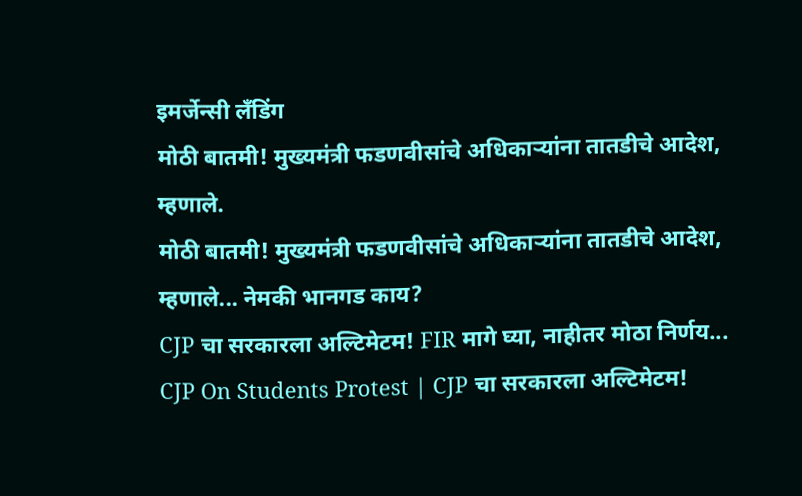इमर्जेन्सी लँडिंग
मोठी बातमी! मुख्यमंत्री फडणवीसांचे अधिकाऱ्यांना तातडीचे आदेश, म्हणाले.
मोठी बातमी! मुख्यमंत्री फडणवीसांचे अधिकाऱ्यांना तातडीचे आदेश, म्हणाले... नेमकी भानगड काय?
CJP चा सरकारला अल्टिमेटम! FIR मागे घ्या, नाहीतर मोठा निर्णय...
CJP On Students Protest | CJP चा सरकारला अल्टिमेटम!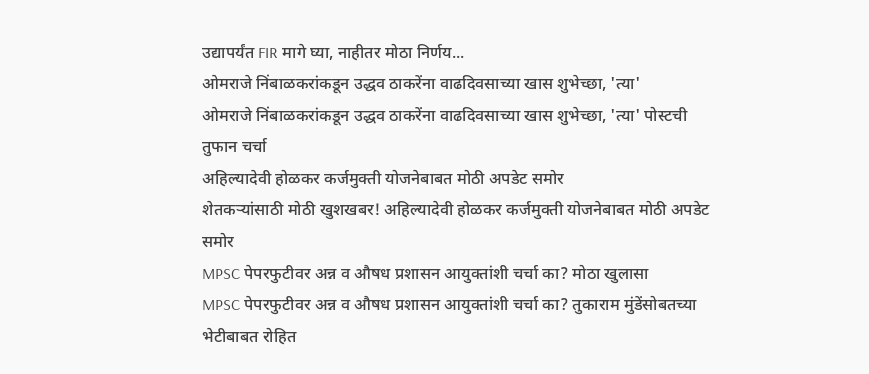उद्यापर्यंत FIR मागे घ्या, नाहीतर मोठा निर्णय...
ओमराजे निंबाळकरांकडून उद्धव ठाकरेंना वाढदिवसाच्या खास शुभेच्छा, 'त्या'
ओमराजे निंबाळकरांकडून उद्धव ठाकरेंना वाढदिवसाच्या खास शुभेच्छा, 'त्या' पोस्टची तुफान चर्चा
अहिल्यादेवी होळकर कर्जमुक्ती योजनेबाबत मोठी अपडेट समोर
शेतकऱ्यांसाठी मोठी खुशखबर! अहिल्यादेवी होळकर कर्जमुक्ती योजनेबाबत मोठी अपडेट समोर
MPSC पेपरफुटीवर अन्न व औषध प्रशासन आयुक्तांशी चर्चा का? मोठा खुलासा
MPSC पेपरफुटीवर अन्न व औषध प्रशासन आयुक्तांशी चर्चा का? तुकाराम मुंडेंसोबतच्या भेटीबाबत रोहित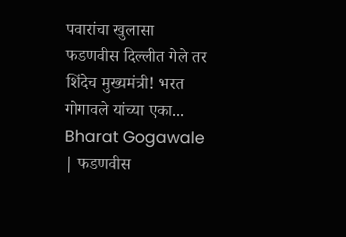पवारांचा खुलासा
फडणवीस दिल्लीत गेले तर शिंदेच मुख्यमंत्री! भरत गोगावले यांच्या एका...
Bharat Gogawale | फडणवीस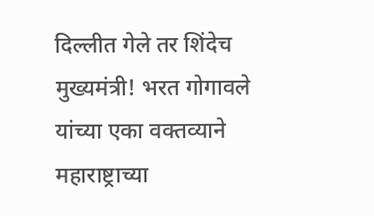दिल्लीत गेले तर शिंदेच मुख्यमंत्री! भरत गोगावले यांच्या एका वक्तव्याने महाराष्ट्राच्या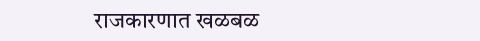राजकारणात खळबळ